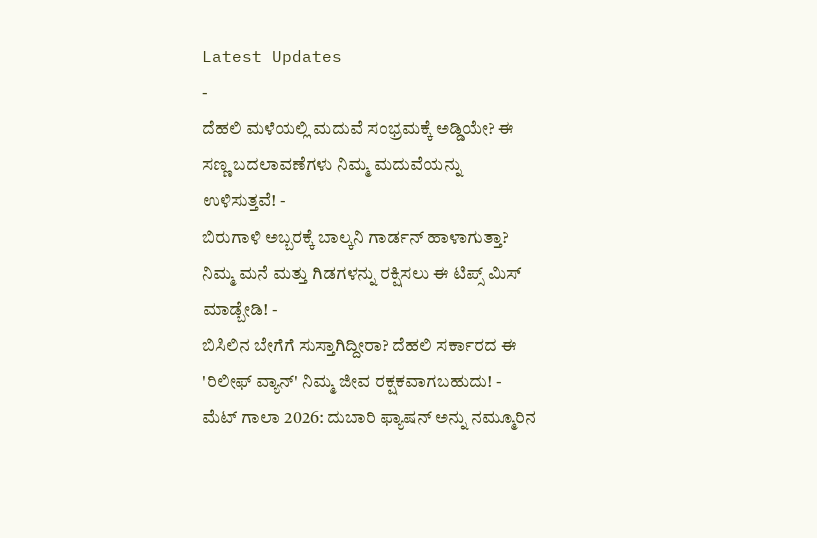Latest Updates
-
ದೆಹಲಿ ಮಳೆಯಲ್ಲಿ ಮದುವೆ ಸಂಭ್ರಮಕ್ಕೆ ಅಡ್ಡಿಯೇ? ಈ ಸಣ್ಣ ಬದಲಾವಣೆಗಳು ನಿಮ್ಮ ಮದುವೆಯನ್ನು ಉಳಿಸುತ್ತವೆ! -
ಬಿರುಗಾಳಿ ಅಬ್ಬರಕ್ಕೆ ಬಾಲ್ಕನಿ ಗಾರ್ಡನ್ ಹಾಳಾಗುತ್ತಾ? ನಿಮ್ಮ ಮನೆ ಮತ್ತು ಗಿಡಗಳನ್ನು ರಕ್ಷಿಸಲು ಈ ಟಿಪ್ಸ್ ಮಿಸ್ ಮಾಡ್ಬೇಡಿ! -
ಬಿಸಿಲಿನ ಬೇಗೆಗೆ ಸುಸ್ತಾಗಿದ್ದೀರಾ? ದೆಹಲಿ ಸರ್ಕಾರದ ಈ 'ರಿಲೀಫ್ ವ್ಯಾನ್' ನಿಮ್ಮ ಜೀವ ರಕ್ಷಕವಾಗಬಹುದು! -
ಮೆಟ್ ಗಾಲಾ 2026: ದುಬಾರಿ ಫ್ಯಾಷನ್ ಅನ್ನು ನಮ್ಮೂರಿನ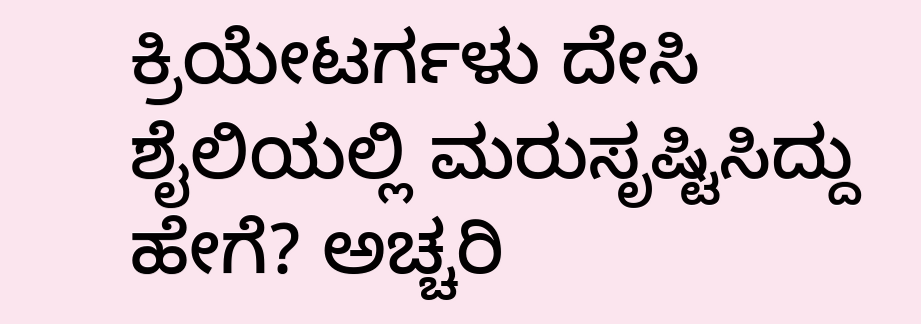ಕ್ರಿಯೇಟರ್ಗಳು ದೇಸಿ ಶೈಲಿಯಲ್ಲಿ ಮರುಸೃಷ್ಟಿಸಿದ್ದು ಹೇಗೆ? ಅಚ್ಚರಿ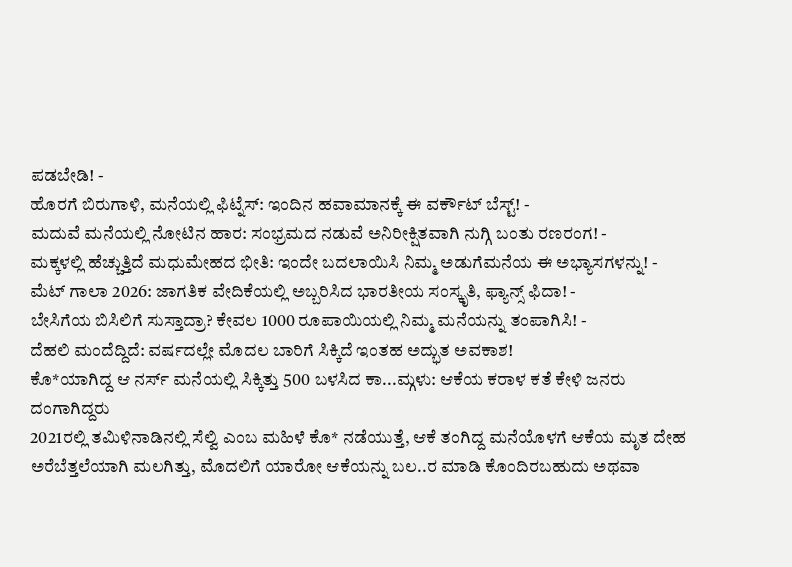ಪಡಬೇಡಿ! -
ಹೊರಗೆ ಬಿರುಗಾಳಿ, ಮನೆಯಲ್ಲಿ ಫಿಟ್ನೆಸ್: ಇಂದಿನ ಹವಾಮಾನಕ್ಕೆ ಈ ವರ್ಕೌಟ್ ಬೆಸ್ಟ್! -
ಮದುವೆ ಮನೆಯಲ್ಲಿ ನೋಟಿನ ಹಾರ: ಸಂಭ್ರಮದ ನಡುವೆ ಅನಿರೀಕ್ಷಿತವಾಗಿ ನುಗ್ಗಿ ಬಂತು ರಣರಂಗ! -
ಮಕ್ಕಳಲ್ಲಿ ಹೆಚ್ಚುತ್ತಿದೆ ಮಧುಮೇಹದ ಭೀತಿ: ಇಂದೇ ಬದಲಾಯಿಸಿ ನಿಮ್ಮ ಅಡುಗೆಮನೆಯ ಈ ಅಭ್ಯಾಸಗಳನ್ನು! -
ಮೆಟ್ ಗಾಲಾ 2026: ಜಾಗತಿಕ ವೇದಿಕೆಯಲ್ಲಿ ಅಬ್ಬರಿಸಿದ ಭಾರತೀಯ ಸಂಸ್ಕೃತಿ, ಫ್ಯಾನ್ಸ್ ಫಿದಾ! -
ಬೇಸಿಗೆಯ ಬಿಸಿಲಿಗೆ ಸುಸ್ತಾದ್ರಾ? ಕೇವಲ 1000 ರೂಪಾಯಿಯಲ್ಲಿ ನಿಮ್ಮ ಮನೆಯನ್ನು ತಂಪಾಗಿಸಿ! -
ದೆಹಲಿ ಮಂದೆದ್ದಿದೆ: ವರ್ಷದಲ್ಲೇ ಮೊದಲ ಬಾರಿಗೆ ಸಿಕ್ಕಿದೆ ಇಂತಹ ಅದ್ಭುತ ಅವಕಾಶ!
ಕೊ*ಯಾಗಿದ್ದ ಆ ನರ್ಸ್ ಮನೆಯಲ್ಲಿ ಸಿಕ್ಕಿತ್ತು 500 ಬಳಸಿದ ಕಾ...ಮ್ಗಳು: ಆಕೆಯ ಕರಾಳ ಕತೆ ಕೇಳಿ ಜನರು ದಂಗಾಗಿದ್ದರು
2021ರಲ್ಲಿ ತಮಿಳಿನಾಡಿನಲ್ಲಿ ಸೆಲ್ವಿ ಎಂಬ ಮಹಿಳೆ ಕೊ* ನಡೆಯುತ್ತೆ, ಆಕೆ ತಂಗಿದ್ದ ಮನೆಯೊಳಗೆ ಆಕೆಯ ಮೃತ ದೇಹ ಅರೆಬೆತ್ತಲೆಯಾಗಿ ಮಲಗಿತ್ತು, ಮೊದಲಿಗೆ ಯಾರೋ ಆಕೆಯನ್ನು ಬಲ..ರ ಮಾಡಿ ಕೊಂದಿರಬಹುದು ಅಥವಾ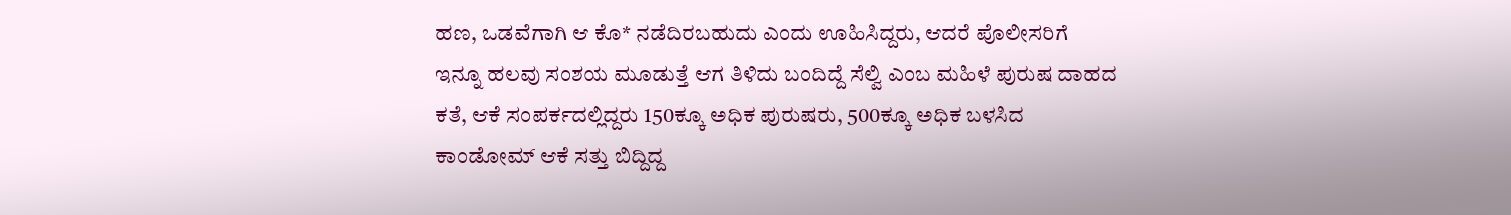ಹಣ, ಒಡವೆಗಾಗಿ ಆ ಕೊ* ನಡೆದಿರಬಹುದು ಎಂದು ಊಹಿಸಿದ್ದರು, ಆದರೆ ಪೊಲೀಸರಿಗೆ ಇನ್ನೂ ಹಲವು ಸಂಶಯ ಮೂಡುತ್ತೆ ಆಗ ತಿಳಿದು ಬಂದಿದ್ದೆ ಸೆಲ್ವಿ ಎಂಬ ಮಹಿಳೆ ಪುರುಷ ದಾಹದ ಕತೆ, ಆಕೆ ಸಂಪರ್ಕದಲ್ಲಿದ್ದರು 150ಕ್ಕೂ ಅಧಿಕ ಪುರುಷರು, 500ಕ್ಕೂ ಅಧಿಕ ಬಳಸಿದ ಕಾಂಡೋಮ್ ಆಕೆ ಸತ್ತು ಬಿದ್ದಿದ್ದ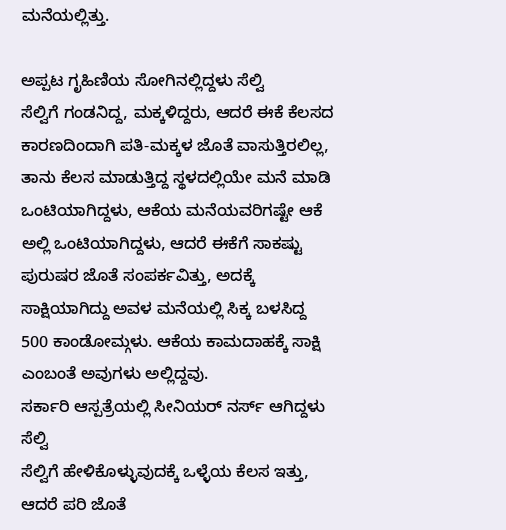ಮನೆಯಲ್ಲಿತ್ತು.

ಅಪ್ಪಟ ಗೃಹಿಣಿಯ ಸೋಗಿನಲ್ಲಿದ್ದಳು ಸೆಲ್ವಿ
ಸೆಲ್ವಿಗೆ ಗಂಡನಿದ್ದ, ಮಕ್ಕಳಿದ್ದರು, ಆದರೆ ಈಕೆ ಕೆಲಸದ ಕಾರಣದಿಂದಾಗಿ ಪತಿ-ಮಕ್ಕಳ ಜೊತೆ ವಾಸುತ್ತಿರಲಿಲ್ಲ, ತಾನು ಕೆಲಸ ಮಾಡುತ್ತಿದ್ದ ಸ್ಥಳದಲ್ಲಿಯೇ ಮನೆ ಮಾಡಿ ಒಂಟಿಯಾಗಿದ್ದಳು, ಆಕೆಯ ಮನೆಯವರಿಗಷ್ಟೇ ಆಕೆ ಅಲ್ಲಿ ಒಂಟಿಯಾಗಿದ್ದಳು, ಆದರೆ ಈಕೆಗೆ ಸಾಕಷ್ಟು ಪುರುಷರ ಜೊತೆ ಸಂಪರ್ಕವಿತ್ತು, ಅದಕ್ಕೆ ಸಾಕ್ಷಿಯಾಗಿದ್ದು ಅವಳ ಮನೆಯಲ್ಲಿ ಸಿಕ್ಕ ಬಳಸಿದ್ದ 500 ಕಾಂಡೋಮ್ಗಳು. ಆಕೆಯ ಕಾಮದಾಹಕ್ಕೆ ಸಾಕ್ಷಿ ಎಂಬಂತೆ ಅವುಗಳು ಅಲ್ಲಿದ್ದವು.
ಸರ್ಕಾರಿ ಆಸ್ಪತ್ರೆಯಲ್ಲಿ ಸೀನಿಯರ್ ನರ್ಸ್ ಆಗಿದ್ದಳು ಸೆಲ್ವಿ
ಸೆಲ್ವಿಗೆ ಹೇಳಿಕೊಳ್ಳುವುದಕ್ಕೆ ಒಳ್ಳೆಯ ಕೆಲಸ ಇತ್ತು, ಆದರೆ ಪರಿ ಜೊತೆ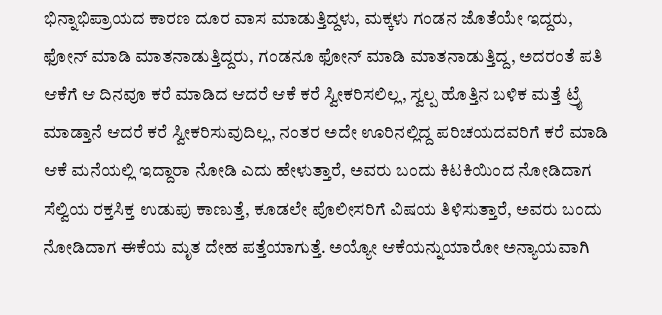ಭಿನ್ನಾಭಿಪ್ರಾಯದ ಕಾರಣ ದೂರ ವಾಸ ಮಾಡುತ್ತಿದ್ದಳು, ಮಕ್ಕಳು ಗಂಡನ ಜೊತೆಯೇ ಇದ್ದರು, ಫೋನ್ ಮಾಡಿ ಮಾತನಾಡುತ್ತಿದ್ದರು, ಗಂಡನೂ ಫೋನ್ ಮಾಡಿ ಮಾತನಾಡುತ್ತಿದ್ದ, ಅದರಂತೆ ಪತಿ ಆಕೆಗೆ ಆ ದಿನವೂ ಕರೆ ಮಾಡಿದ ಆದರೆ ಆಕೆ ಕರೆ ಸ್ವೀಕರಿಸಲಿಲ್ಲ, ಸ್ವಲ್ಪ ಹೊತ್ತಿನ ಬಳಿಕ ಮತ್ತೆ ಟ್ರೈ ಮಾಡ್ತಾನೆ ಆದರೆ ಕರೆ ಸ್ವೀಕರಿಸುವುದಿಲ್ಲ, ನಂತರ ಅದೇ ಊರಿನಲ್ಲಿದ್ದ ಪರಿಚಯದವರಿಗೆ ಕರೆ ಮಾಡಿ ಆಕೆ ಮನೆಯಲ್ಲಿ ಇದ್ದಾರಾ ನೋಡಿ ಎದು ಹೇಳುತ್ತಾರೆ, ಅವರು ಬಂದು ಕಿಟಕಿಯಿಂದ ನೋಡಿದಾಗ ಸೆಲ್ವಿಯ ರಕ್ತಸಿಕ್ತ ಉಡುಪು ಕಾಣುತ್ತೆ, ಕೂಡಲೇ ಪೊಲೀಸರಿಗೆ ವಿಷಯ ತಿಳಿಸುತ್ತಾರೆ, ಅವರು ಬಂದು ನೋಡಿದಾಗ ಈಕೆಯ ಮೃತ ದೇಹ ಪತ್ತೆಯಾಗುತ್ತೆ. ಅಯ್ಯೋ ಆಕೆಯನ್ನುಯಾರೋ ಅನ್ಯಾಯವಾಗಿ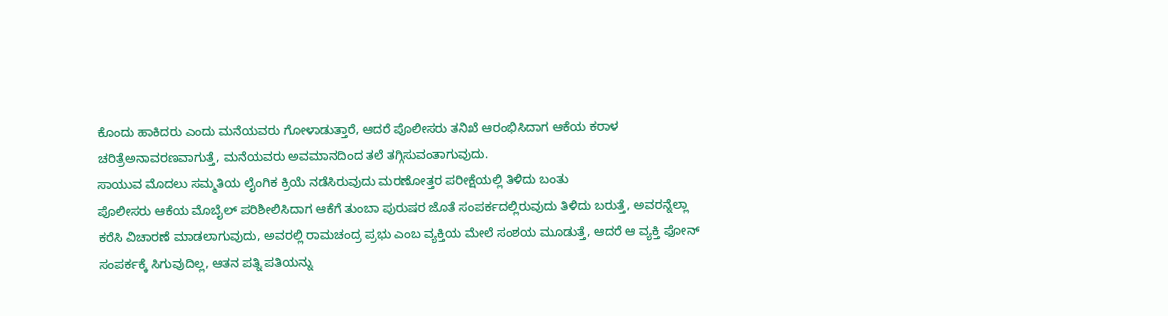ಕೊಂದು ಹಾಕಿದರು ಎಂದು ಮನೆಯವರು ಗೋಳಾಡುತ್ತಾರೆ, ಆದರೆ ಪೊಲೀಸರು ತನಿಖೆ ಆರಂಭಿಸಿದಾಗ ಆಕೆಯ ಕರಾಳ ಚರಿತ್ರೆಅನಾವರಣವಾಗುತ್ತೆ, ಮನೆಯವರು ಅವಮಾನದಿಂದ ತಲೆ ತಗ್ಗಿಸುವಂತಾಗುವುದು.
ಸಾಯುವ ಮೊದಲು ಸಮ್ಮತಿಯ ಲೈಂಗಿಕ ಕ್ರಿಯೆ ನಡೆಸಿರುವುದು ಮರಣೋತ್ತರ ಪರೀಕ್ಷೆಯಲ್ಲಿ ತಿಳಿದು ಬಂತು
ಪೊಲೀಸರು ಆಕೆಯ ಮೊಬೈಲ್ ಪರಿಶೀಲಿಸಿದಾಗ ಆಕೆಗೆ ತುಂಬಾ ಪುರುಷರ ಜೊತೆ ಸಂಪರ್ಕದಲ್ಲಿರುವುದು ತಿಳಿದು ಬರುತ್ತೆ, ಅವರನ್ನೆಲ್ಲಾ ಕರೆಸಿ ವಿಚಾರಣೆ ಮಾಡಲಾಗುವುದು, ಅವರಲ್ಲಿ ರಾಮಚಂದ್ರ ಪ್ರಭು ಎಂಬ ವ್ಯಕ್ತಿಯ ಮೇಲೆ ಸಂಶಯ ಮೂಡುತ್ತೆ, ಆದರೆ ಆ ವ್ಯಕ್ತಿ ಫೋನ್ ಸಂಪರ್ಕಕ್ಕೆ ಸಿಗುವುದಿಲ್ಲ, ಆತನ ಪತ್ನಿ ಪತಿಯನ್ನು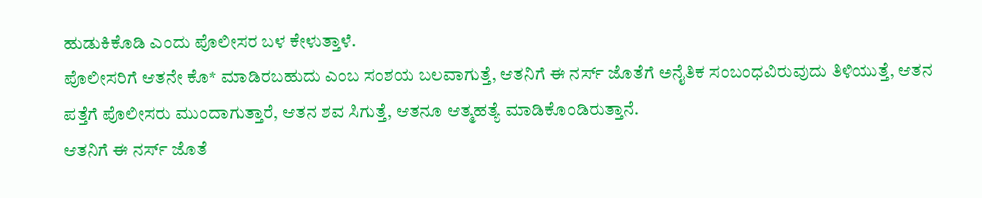ಹುಡುಕಿಕೊಡಿ ಎಂದು ಪೊಲೀಸರ ಬಳ ಕೇಳುತ್ತಾಳೆ.
ಪೊಲೀಸರಿಗೆ ಆತನೇ ಕೊ* ಮಾಡಿರಬಹುದು ಎಂಬ ಸಂಶಯ ಬಲವಾಗುತ್ತೆ, ಆತನಿಗೆ ಈ ನರ್ಸ್ ಜೊತೆಗೆ ಅನೈತಿಕ ಸಂಬಂಧವಿರುವುದು ತಿಳಿಯುತ್ತೆ, ಆತನ ಪತ್ತೆಗೆ ಪೊಲೀಸರು ಮುಂದಾಗುತ್ತಾರೆ, ಆತನ ಶವ ಸಿಗುತ್ತೆ, ಆತನೂ ಆತ್ಮಹತ್ಯೆ ಮಾಡಿಕೊಂಡಿರುತ್ತಾನೆ.
ಆತನಿಗೆ ಈ ನರ್ಸ್ ಜೊತೆ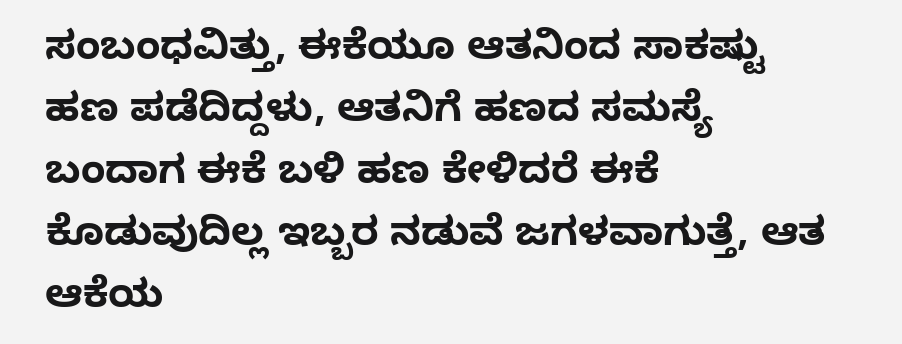ಸಂಬಂಧವಿತ್ತು, ಈಕೆಯೂ ಆತನಿಂದ ಸಾಕಷ್ಟು ಹಣ ಪಡೆದಿದ್ದಳು, ಆತನಿಗೆ ಹಣದ ಸಮಸ್ಯೆ ಬಂದಾಗ ಈಕೆ ಬಳಿ ಹಣ ಕೇಳಿದರೆ ಈಕೆ ಕೊಡುವುದಿಲ್ಲ ಇಬ್ಬರ ನಡುವೆ ಜಗಳವಾಗುತ್ತೆ, ಆತ ಆಕೆಯ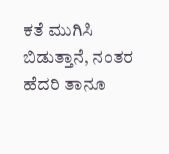ಕತೆ ಮುಗಿಸಿ ಬಿಡುತ್ತಾನೆ, ನಂತರ ಹೆದರಿ ತಾನೂ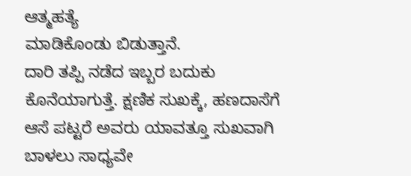ಆತ್ಮಹತ್ಯೆ
ಮಾಡಿಕೊಂಡು ಬಿಡುತ್ತಾನೆ.
ದಾರಿ ತಪ್ಪಿ ನಡೆದ ಇಬ್ಬರ ಬದುಕು ಕೊನೆಯಾಗುತ್ತೆ. ಕ್ಷಣಿಕ ಸುಖಕ್ಕೆ, ಹಣದಾಸೆಗೆ ಆಸೆ ಪಟ್ಟರೆ ಅವರು ಯಾವತ್ತೂ ಸುಖವಾಗಿ ಬಾಳಲು ಸಾಧ್ಯವೇ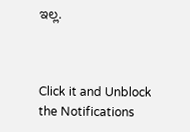ಇಲ್ಲ.



Click it and Unblock the Notifications